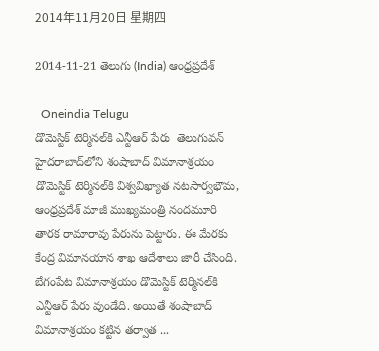2014年11月20日 星期四

2014-11-21 తెలుగు (India) ఆంధ్రప్రదేశ్

  Oneindia Telugu
డొమెస్టిక్ టెర్మినల్‌కి ఎన్టీఆర్ పేరు  తెలుగువన్
హైదరాబాద్‌లోని శంషాబాద్‌ విమానాశ్రయం డొమెస్టిక్ టెర్మినల్‌కి విశ్వవిఖ్యాత నటసార్వభౌమ, ఆంధ్రప్రదేశ్ మాజీ ముఖ్యమంత్రి నందమూరి తారక రామారావు పేరును పెట్టారు. ఈ మేరకు కేంద్ర విమానయాన శాఖ ఆదేశాలు జారీ చేసింది. బేగంపేట విమానాశ్రయం డొమెస్టిక్ టెర్మినల్‌కి ఎన్టీఆర్ పేరు వుండేది. అయితే శంషాబాద్ విమానాశ్రయం కట్టిన తర్వాత ...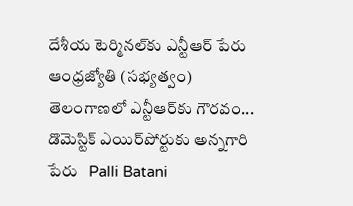దేశీయ టెర్మినల్‌కు ఎన్టీఆర్‌ పేరు   ఆంధ్రజ్యోతి (సభ్యత్వం)
తెలంగాణలో ఎన్టీఆర్‌కు గౌరవం... డొమెస్టిక్ ఎయిర్‌పోర్టుకు అన్నగారి పేరు   Palli Batani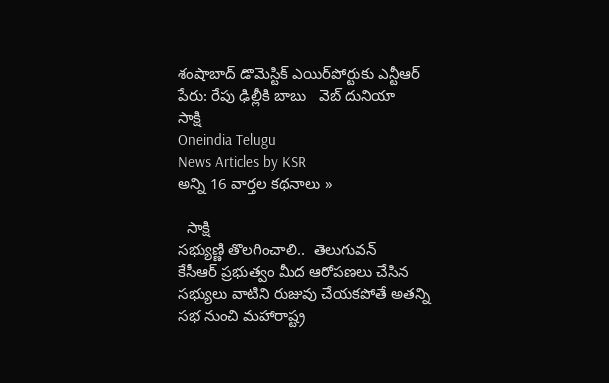శంషాబాద్ డొమెస్టిక్ ఎయిర్‌పోర్టుకు ఎన్టీఆర్ పేరు: రేపు ఢిల్లీకి బాబు   వెబ్ దునియా
సాక్షి
Oneindia Telugu
News Articles by KSR
అన్ని 16 వార్తల కథనాలు »

  సాక్షి
సభ్యుణ్ణి తొలగించాలి..  తెలుగువన్
కేసీఆర్ ప్రభుత్వం మీద ఆరోపణలు చేసిన సభ్యులు వాటిని రుజువు చేయకపోతే అతన్ని సభ నుంచి మహారాష్ట్ర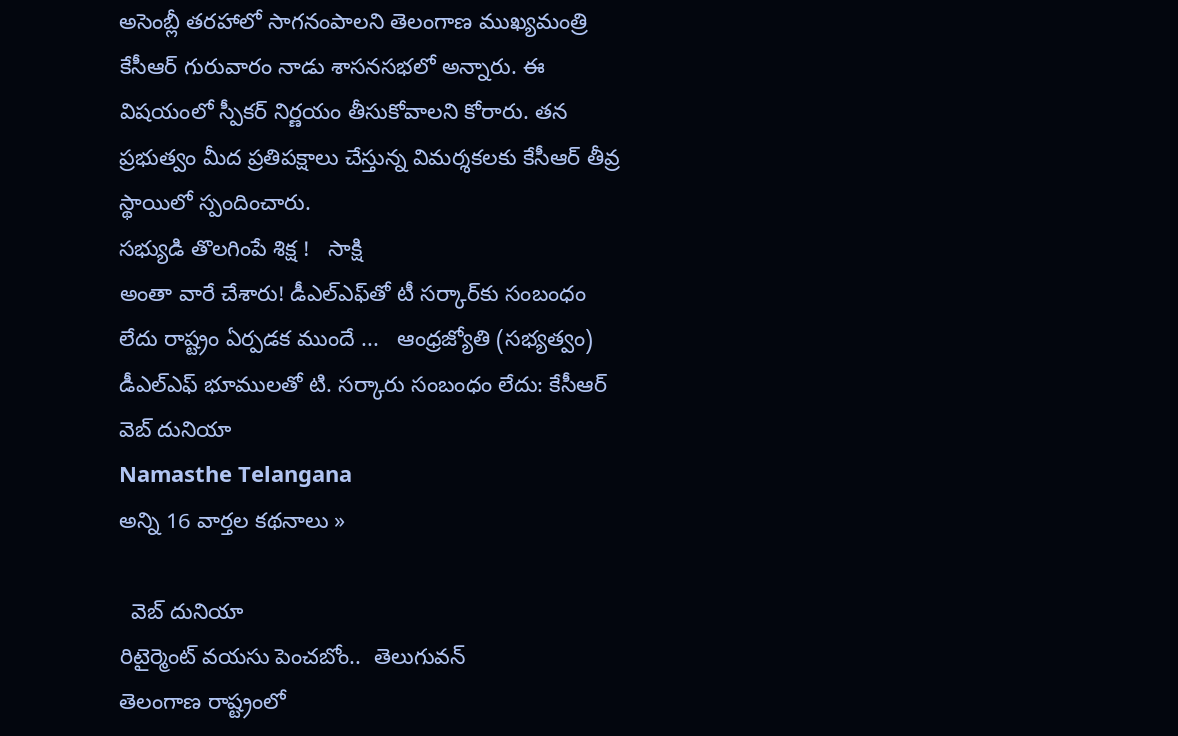అసెంబ్లీ తరహాలో సాగనంపాలని తెలంగాణ ముఖ్యమంత్రి కేసీఆర్ గురువారం నాడు శాసనసభలో అన్నారు. ఈ విషయంలో స్పీకర్ నిర్ణయం తీసుకోవాలని కోరారు. తన ప్రభుత్వం మీద ప్రతిపక్షాలు చేస్తున్న విమర్శకలకు కేసీఆర్ తీవ్ర స్థాయిలో స్పందించారు.
సభ్యుడి తొలగింపే శిక్ష !   సాక్షి
అంతా వారే చేశారు! డీఎల్‌ఎఫ్‌తో టీ సర్కార్‌కు సంబంధం లేదు రాష్ట్రం ఏర్పడక ముందే ...   ఆంధ్రజ్యోతి (సభ్యత్వం)
డీఎల్‌ఎఫ్‌ భూములతో టి. సర్కారు సంబంధం లేదు: కేసీఆర్   వెబ్ దునియా
Namasthe Telangana
అన్ని 16 వార్తల కథనాలు »

  వెబ్ దునియా
రిటైర్మెంట్ వయసు పెంచబోం..  తెలుగువన్
తెలంగాణ రాష్ట్రంలో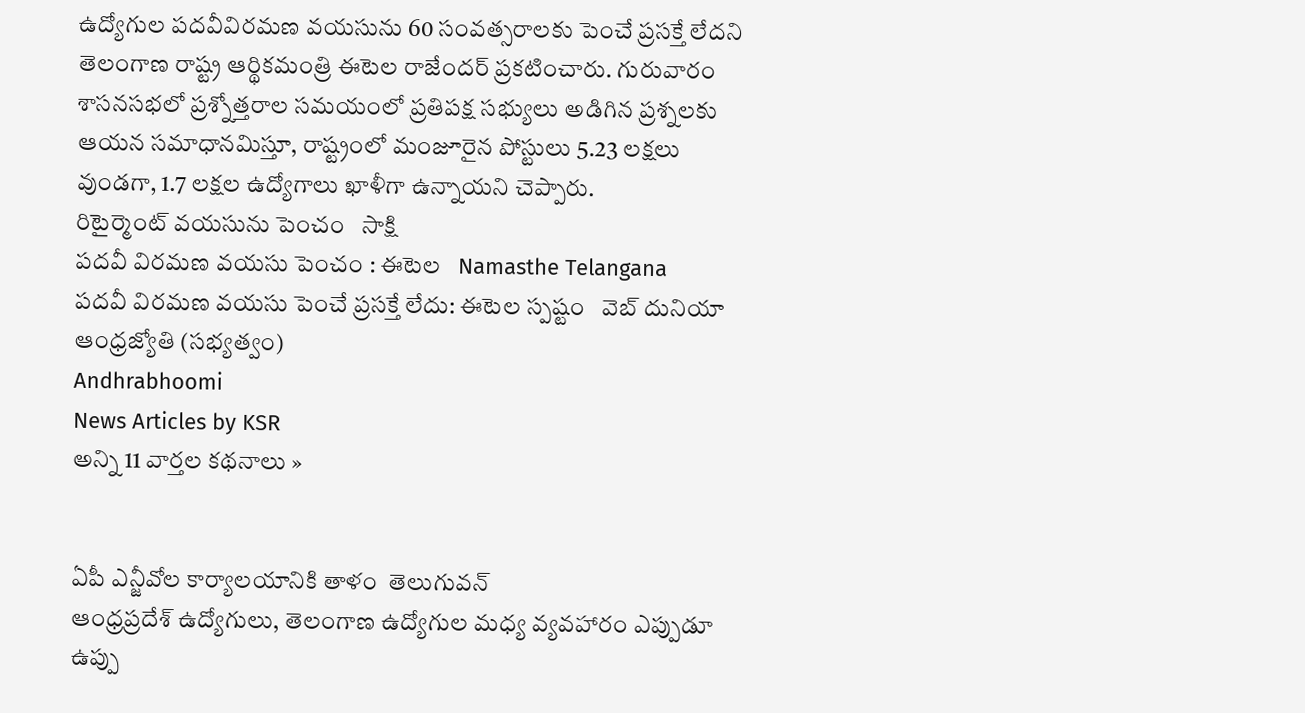ఉద్యోగుల పదవీవిరమణ వయసును 60 సంవత్సరాలకు పెంచే ప్రసక్తే లేదని తెలంగాణ రాష్ట్ర ఆర్థికమంత్రి ఈటెల రాజేందర్ ప్రకటించారు. గురువారం శాసనసభలో ప్రశ్నోత్తరాల సమయంలో ప్రతిపక్ష సభ్యులు అడిగిన ప్రశ్నలకు ఆయన సమాధానమిస్తూ, రాష్ట్రంలో మంజూరైన పోస్టులు 5.23 లక్షలు వుండగా, 1.7 లక్షల ఉద్యోగాలు ఖాళీగా ఉన్నాయని చెప్పారు.
రిటైర్మెంట్ వయసును పెంచం   సాక్షి
పదవీ విరమణ వయసు పెంచం : ఈటెల   Namasthe Telangana
పదవీ విరమణ వయసు పెంచే ప్రసక్తే లేదు: ఈటెల స్పష్టం   వెబ్ దునియా
ఆంధ్రజ్యోతి (సభ్యత్వం)
Andhrabhoomi
News Articles by KSR
అన్ని 11 వార్తల కథనాలు »


ఏపీ ఎన్జీవోల కార్యాలయానికి తాళం  తెలుగువన్
ఆంధ్రప్రదేశ్ ఉద్యోగులు, తెలంగాణ ఉద్యోగుల మధ్య వ్యవహారం ఎప్పుడూ ఉప్పు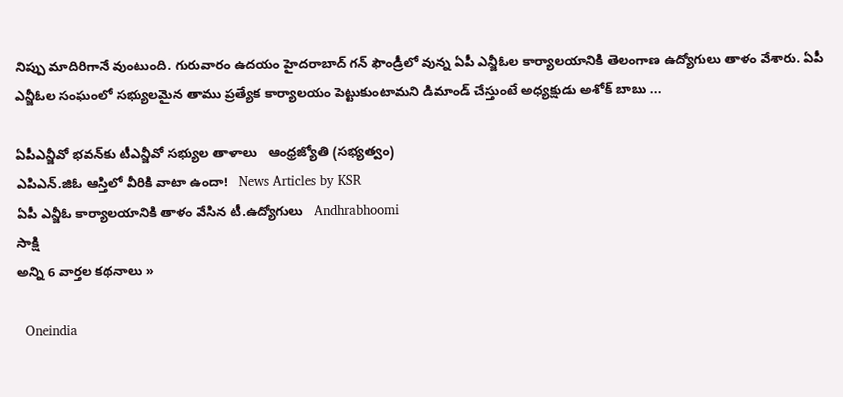నిప్పు మాదిరిగానే వుంటుంది. గురువారం ఉదయం హైదరాబాద్‌ గన్ ఫౌండ్రీలో వున్న ఏపీ ఎన్జీఓల కార్యాలయానికి తెలంగాణ ఉద్యోగులు తాళం వేశారు. ఏపీ ఎన్జీఓల సంఘంలో సభ్యులమైన తాము ప్రత్యేక కార్యాలయం పెట్టుకుంటామని డిమాండ్ చేస్తుంటే అధ్యక్షుడు అశోక్ బాబు ...

ఏపీఎన్జీవో భవన్‌కు టీఎన్జీవో సభ్యుల తాళాలు   ఆంధ్రజ్యోతి (సభ్యత్వం)
ఎపిఎన్.జిఓ ఆస్తిలో వీరికి వాటా ఉందా!   News Articles by KSR
ఏపీ ఎన్జీఓ కార్యాలయానికి తాళం వేసిన టీ.ఉద్యోగులు   Andhrabhoomi
సాక్షి
అన్ని 6 వార్తల కథనాలు »

  Oneindia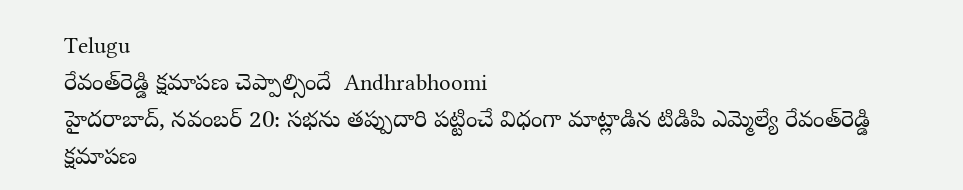Telugu
రేవంత్‌రెడ్డి క్షమాపణ చెప్పాల్సిందే  Andhrabhoomi
హైదరాబాద్, నవంబర్ 20: సభను తప్పుదారి పట్టించే విధంగా మాట్లాడిన టిడిపి ఎమ్మెల్యే రేవంత్‌రెడ్డి క్షమాపణ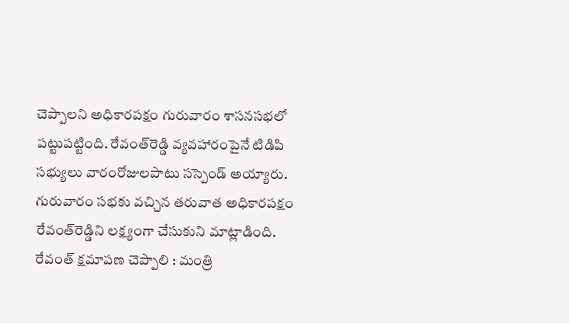చెప్పాలని అధికారపక్షం గురువారం శాసనసభలో పట్టుపట్టింది. రేవంత్‌రెడ్డి వ్యవహారంపైనే టిడిపి సభ్యులు వారంరోజులపాటు సస్పెండ్ అయ్యారు. గురువారం సభకు వచ్చిన తరువాత అధికారపక్షం రేవంత్‌రెడ్డిని లక్ష్యంగా చేసుకుని మాట్లాడింది.
రేవంత్‌ క్షమాపణ చెప్పాలి : మంత్రి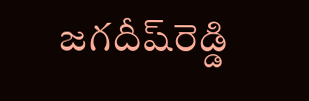జగదీష్‌రెడ్డి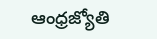ఆంధ్రజ్యోతి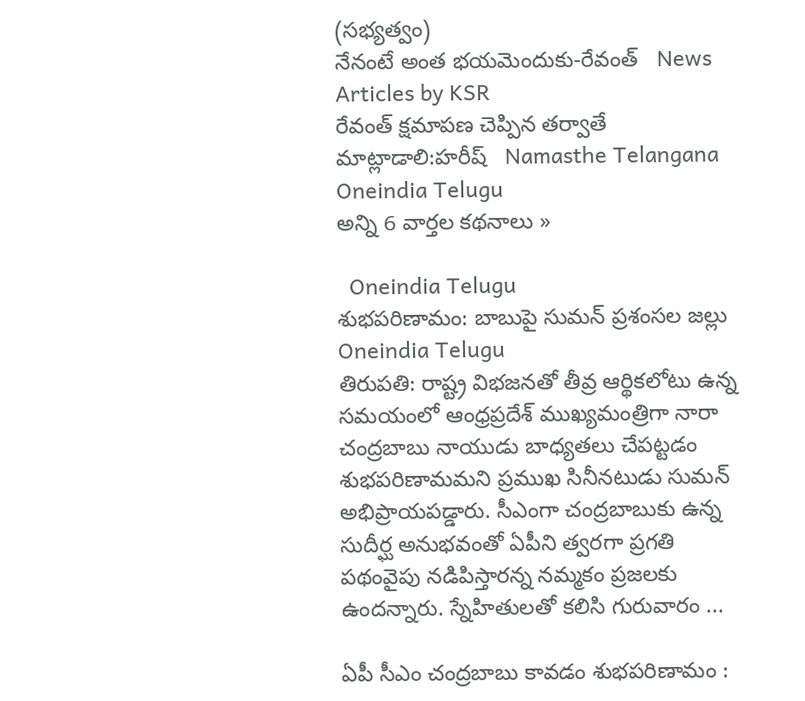(సభ్యత్వం)
నేనంటే అంత భయమెందుకు-రేవంత్   News Articles by KSR
రేవంత్ క్షమాపణ చెప్పిన తర్వాతే మాట్లాడాలి:హరీష్‌   Namasthe Telangana
Oneindia Telugu
అన్ని 6 వార్తల కథనాలు »

  Oneindia Telugu
శుభపరిణామం: బాబుపై సుమన్ ప్రశంసల జల్లు  Oneindia Telugu
తిరుపతి: రాష్ట్ర విభజనతో తీవ్ర ఆర్థికలోటు ఉన్న సమయంలో ఆంధ్రప్రదేశ్ ముఖ్యమంత్రిగా నారా చంద్రబాబు నాయుడు బాధ్యతలు చేపట్టడం శుభపరిణామమని ప్రముఖ సినీనటుడు సుమన్‌ అభిప్రాయపడ్డారు. సీఎంగా చంద్రబాబుకు ఉన్న సుదీర్ఘ అనుభవంతో ఏపీని త్వరగా ప్రగతి పథంవైపు నడిపిస్తారన్న నమ్మకం ప్రజలకు ఉందన్నారు. స్నేహితులతో కలిసి గురువారం ...

ఏపీ సీఎం చంద్రబాబు కావడం శుభపరిణామం :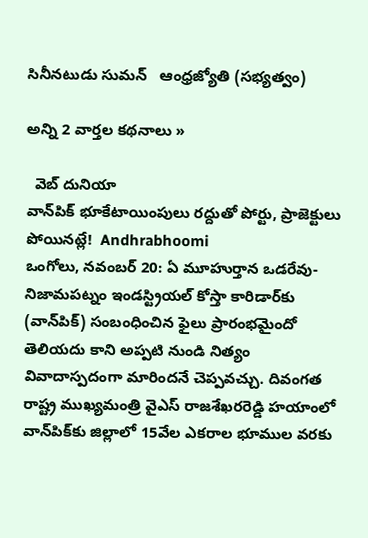సినీనటుడు సుమన్‌   ఆంధ్రజ్యోతి (సభ్యత్వం)

అన్ని 2 వార్తల కథనాలు »

  వెబ్ దునియా
వాన్‌పిక్ భూకేటాయింపులు రద్దుతో పోర్టు, ప్రాజెక్టులు పోయినట్లే!  Andhrabhoomi
ఒంగోలు, నవంబర్ 20: ఏ మూహుర్తాన ఒడరేవు- నిజామపట్నం ఇండస్ట్రియల్ కోస్తా కారిడార్‌కు (వాన్‌పిక్) సంబంధించిన ఫైలు ప్రారంభమైందో తెలియదు కాని అప్పటి నుండి నిత్యం వివాదాస్పదంగా మారిందనే చెప్పవచ్చు. దివంగత రాష్ట్ర ముఖ్యమంత్రి వైఎస్ రాజశేఖరరెడ్డి హయాంలో వాన్‌పిక్‌కు జిల్లాలో 15వేల ఎకరాల భూముల వరకు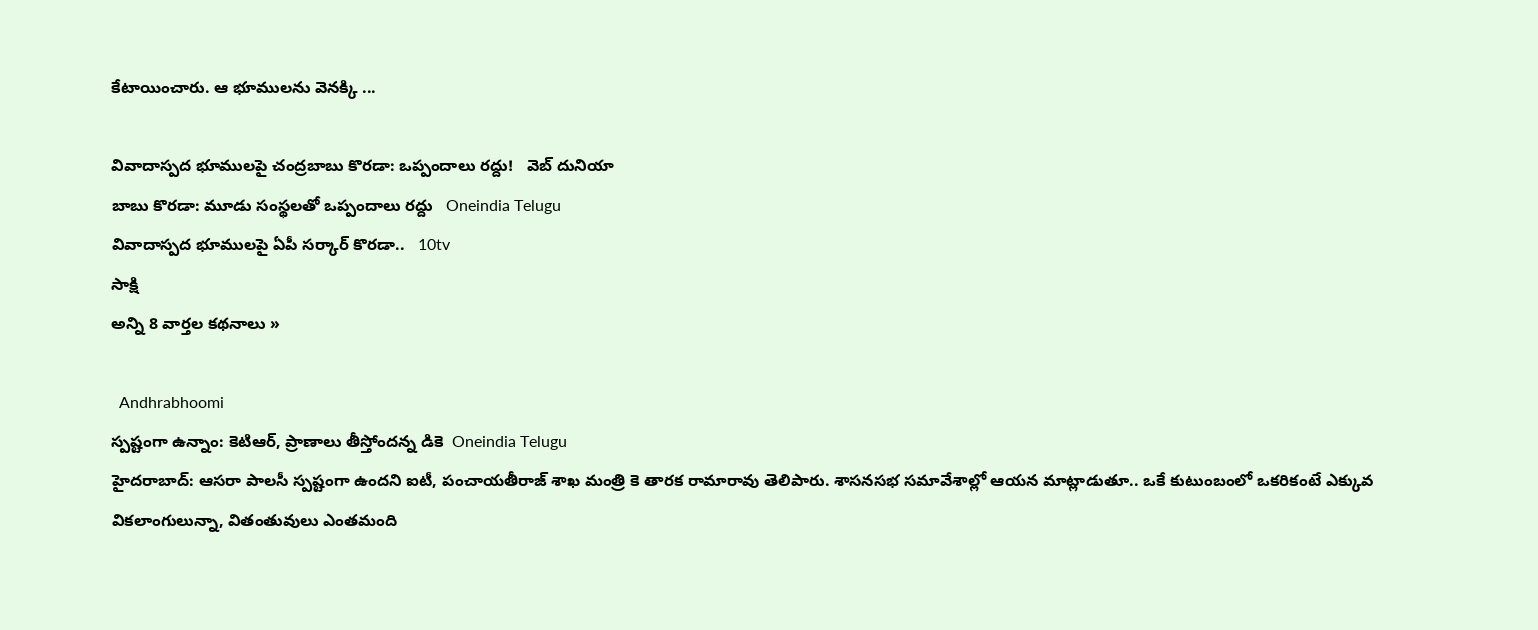కేటాయించారు. ఆ భూములను వెనక్కి ...

వివాదాస్పద భూములపై చంద్రబాబు కొరడా: ఒప్పందాలు రద్దు!   వెబ్ దునియా
బాబు కొరడా: మూడు సంస్థలతో ఒప్పందాలు రద్దు   Oneindia Telugu
వివాదాస్పద భూములపై ఏపీ సర్కార్ కొరడా..   10tv
సాక్షి
అన్ని 8 వార్తల కథనాలు »

  Andhrabhoomi
స్పష్టంగా ఉన్నాం: కెటిఆర్, ప్రాణాలు తీస్తోందన్న డికె  Oneindia Telugu
హైదరాబాద్: ఆసరా పాలసీ స్పష్టంగా ఉందని ఐటీ, పంచాయతీరాజ్ శాఖ మంత్రి కె తారక రామారావు తెలిపారు. శాసనసభ సమావేశాల్లో ఆయన మాట్లాడుతూ.. ఒకే కుటుంబంలో ఒకరికంటే ఎక్కువ వికలాంగులున్నా, వితంతువులు ఎంతమంది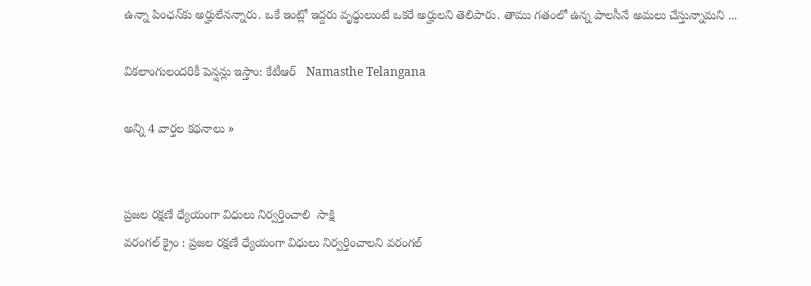ఉన్నా పింఛన్‌కు అర్హులేనన్నారు. ఒకే ఇంట్లో ఇద్దరు వృధ్ధులుంటే ఒకరే అర్హులని తెలిపారు. తాము గతంలో ఉన్న పాలసీనే అమలు చేస్తున్నామని ...

వికలాంగులందరికీ పెన్షన్లు ఇస్తాం: కేటీఆర్   Namasthe Telangana

అన్ని 4 వార్తల కథనాలు »


ప్రజల రక్షణే ధ్యేయంగా విధులు నిర్వర్తించాలి  సాక్షి
వరంగల్ క్రైం : ప్రజల రక్షణే ధ్యేయంగా విధులు నిర్వర్తించాలని వరంగల్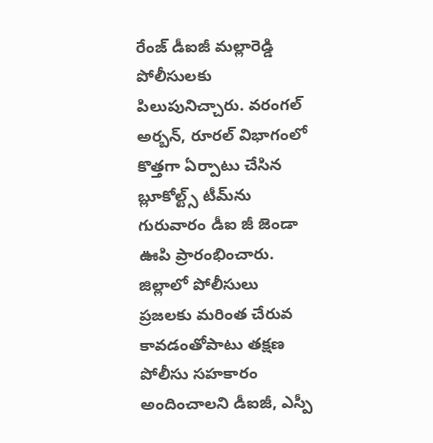రేంజ్ డీఐజీ మల్లారెడ్డి పోలీసులకు పిలుపునిచ్చారు. వరంగల్ అర్బన్, రూరల్ విభాగంలో కొత్తగా ఏర్పాటు చేసిన బ్లూకోల్ట్స్ టీమ్‌ను గురువారం డీఐ జీ జెండా ఊపి ప్రారంభించారు. జిల్లాలో పోలీసులు ప్రజలకు మరింత చేరువ కావడంతోపాటు తక్షణ పోలీసు సహకారం అందించాలని డీఐజీ, ఎస్పీ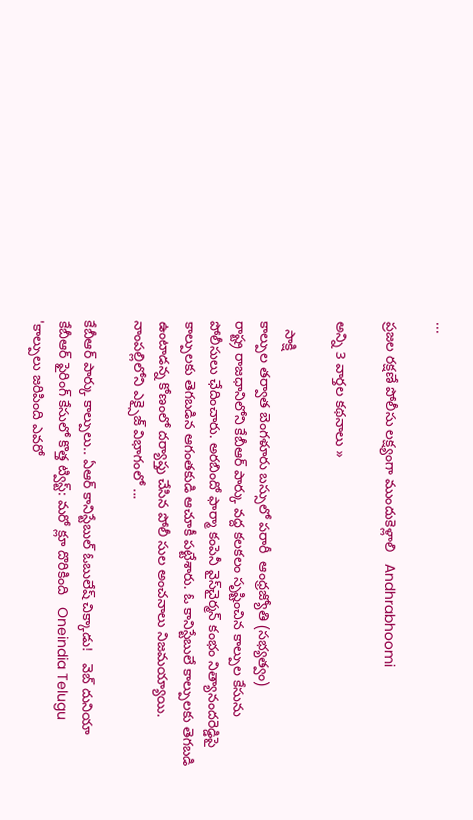...

ప్రజల రక్షణే పోలీసు లక్ష్యంగా ముందుకెళ్లాలి   Andhrabhoomi

అన్ని 3 వార్తల కథనాలు »

  సాక్షి
కాల్పుల తర్వాత బెంగళూరు బస్సులో పరారీ  ఆంధ్రజ్యోతి (సభ్యత్వం)
రాష్ట్ర రాజధానిలోని కేబీఆర్‌ పార్కు వద్ద కలకలం సృష్టించిన కాల్పుల కేసును పోలీసులు ఛేదించారు. అరబిందో ఫార్మా కంపెనీ వైస్‌చైర్మన్‌ కంభం నిత్యానందరెడ్డిపై కాల్పులకు తెగబడిన ఆగంతకుడి ఆచూకీ పట్టేశారు. ఓ కానిస్టేబులే కాల్పులకు తెగబడి ఉంటాడన్న కోణంలో దర్యాప్తు చేసిన పోలీ సుల అంచనాలు నిజమయ్యాయి. నాంపల్లిలోని ఎక్సైజ్‌ విభాగంలో ...

కేబీఆర్ పార్కు కాల్పులు.. ఏఆర్ కానిస్టేబుల్ ఓబులేష్ చిక్కాడు!   వెబ్ దునియా
కేబీఆర్ ఫైరింగ్ కేసులో కొత్త ట్విస్ట్: మరో క్లూ దొరికింది   Oneindia Telugu
'కాల్పులు జరిపింది ఎవరో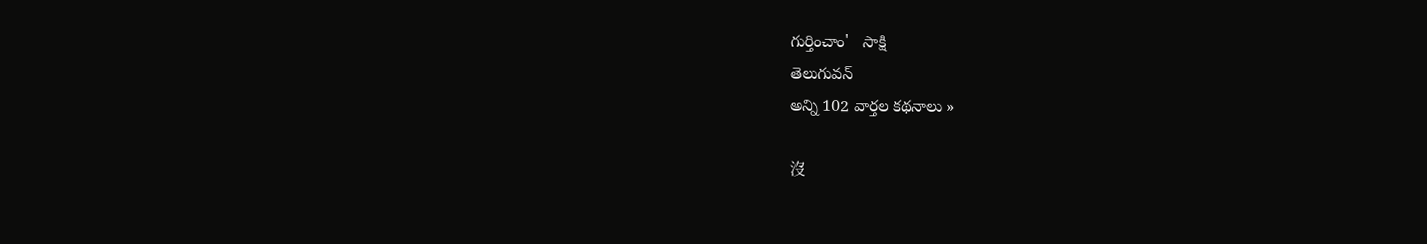గుర్తించాం'   సాక్షి
తెలుగువన్
అన్ని 102 వార్తల కథనాలు »

沒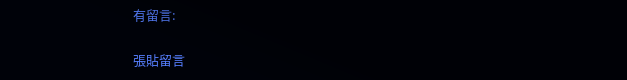有留言:

張貼留言